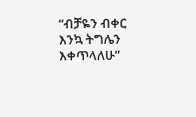“ብቻዬን ብቀር እንኳ ትግሌን እቀጥላለሁ”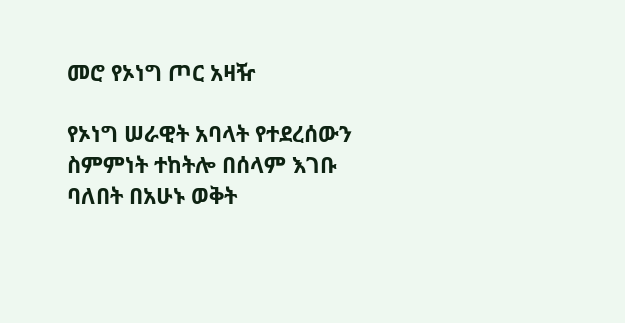መሮ የኦነግ ጦር አዛዥ

የኦነግ ሠራዊት አባላት የተደረሰውን ስምምነት ተከትሎ በሰላም እገቡ ባለበት በአሁኑ ወቅት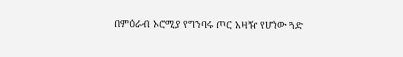በምዕራብ ኦሮሚያ የግንባሩ ጦር አዛዥ የሆነው ጓድ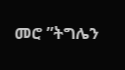መሮ ”ትግሌን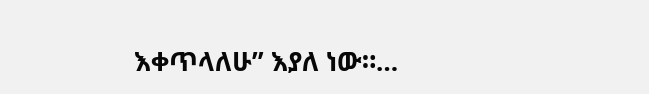እቀጥላለሁ” እያለ ነው።…